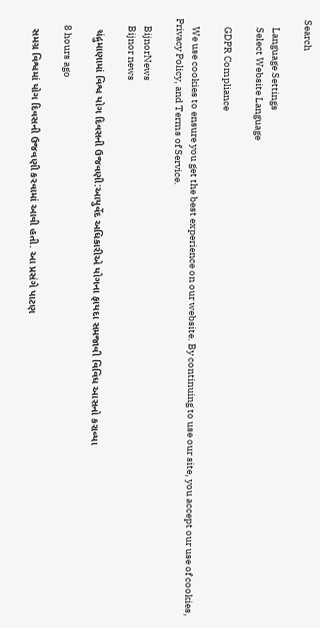Search

    Language Settings
    Select Website Language

    GDPR Compliance

    We use cookies to ensure you get the best experience on our website. By continuing to use our site, you accept our use of cookies, Privacy Policy, and Terms of Service.

    BijnorNews
    Bijnor news

    ચંદ્રુમાણામાં વિશ્વ યોગ દિવસની ઉજવણી:આયુર્વેદ અધિકારીએ યોગના ફાયદા સમજાવી વિવિધ આસનો કરાવ્યા

    8 hours ago

    સમગ્ર વિશ્વમાં યોગ દિવસની ઉજવણી કરવામાં આવી હતી. આ પ્રસંગે પાટણ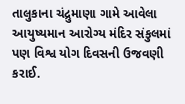તાલુકાના ચંદ્રુમાણા ગામે આવેલા આયુષ્યમાન આરોગ્ય મંદિર સંકુલમાં પણ વિશ્વ યોગ દિવસની ઉજવણી કરાઈ.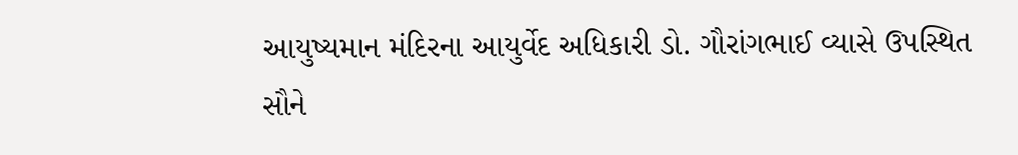આયુષ્યમાન મંદિરના આયુર્વેદ અધિકારી ડો. ગૌરાંગભાઈ વ્યાસે ઉપસ્થિત સૌને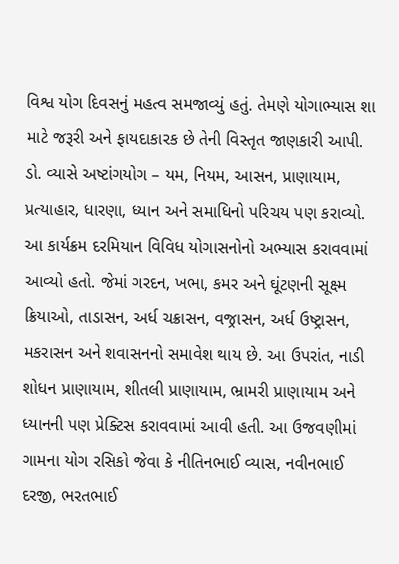વિશ્વ યોગ દિવસનું મહત્વ સમજાવ્યું હતું. તેમણે યોગાભ્યાસ શા માટે જરૂરી અને ફાયદાકારક છે તેની વિસ્તૃત જાણકારી આપી. ડો. વ્યાસે અષ્ટાંગયોગ – યમ, નિયમ, આસન, પ્રાણાયામ, પ્રત્યાહાર, ધારણા, ધ્યાન અને સમાધિનો પરિચય પણ કરાવ્યો. આ કાર્યક્રમ દરમિયાન વિવિધ યોગાસનોનો અભ્યાસ કરાવવામાં આવ્યો હતો. જેમાં ગરદન, ખભા, કમર અને ઘૂંટણની સૂક્ષ્મ ક્રિયાઓ, તાડાસન, અર્ધ ચક્રાસન, વજ્રાસન, અર્ધ ઉષ્ટ્રાસન, મકરાસન અને શવાસનનો સમાવેશ થાય છે. આ ઉપરાંત, નાડી શોધન પ્રાણાયામ, શીતલી પ્રાણાયામ, ભ્રામરી પ્રાણાયામ અને ધ્યાનની પણ પ્રેક્ટિસ કરાવવામાં આવી હતી. આ ઉજવણીમાં ગામના યોગ રસિકો જેવા કે નીતિનભાઈ વ્યાસ, નવીનભાઈ દરજી, ભરતભાઈ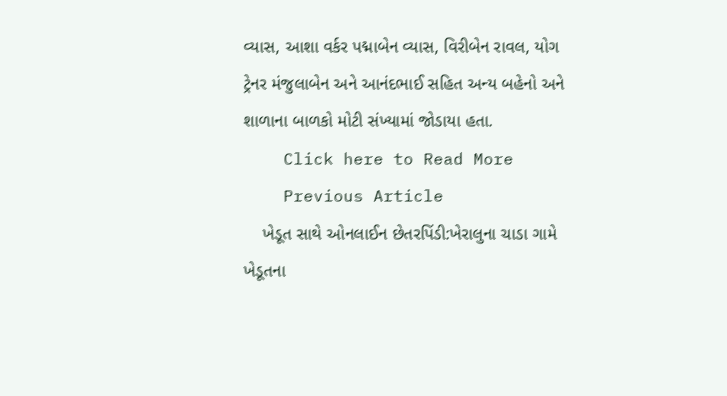વ્યાસ, આશા વર્કર પદ્માબેન વ્યાસ, વિરીબેન રાવલ, યોગ ટ્રેનર મંજુલાબેન અને આનંદભાઈ સહિત અન્ય બહેનો અને શાળાના બાળકો મોટી સંખ્યામાં જોડાયા હતા.
    Click here to Read More
    Previous Article
    ખેડૂત સાથે ઓનલાઈન છેતરપિંડી:ખેરાલુના ચાડા ગામે ખેડૂતના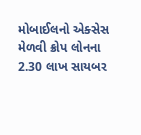મોબાઈલનો એક્સેસ મેળવી ક્રોપ લોનના 2.30 લાખ સાયબર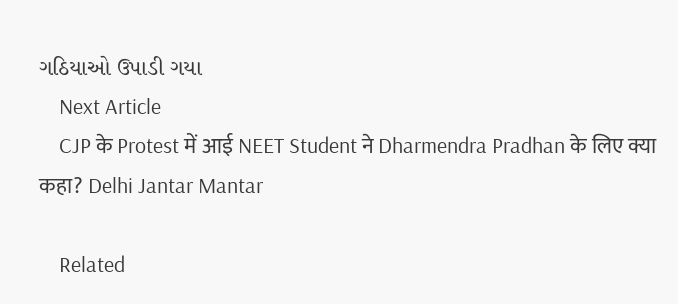ગઠિયાઓ ઉપાડી ગયા
    Next Article
    CJP के Protest में आई NEET Student ने Dharmendra Pradhan के लिए क्या कहा? Delhi Jantar Mantar

    Related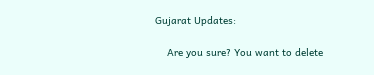Gujarat Updates:

    Are you sure? You want to delete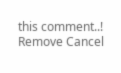this comment..! Remove Cancel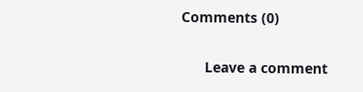Comments (0)

      Leave a comment